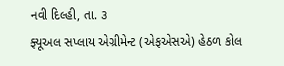નવી દિલ્હી, તા. ૩
ફ્યૂઅલ સપ્લાય એગ્રીમેન્ટ (એફએસએ) હેઠળ કોલ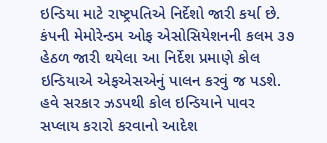ઇન્ડિયા માટે રાષ્ટ્રપતિએ નિર્દેશો જારી કર્યા છે. કંપની મેમોરેન્ડમ ઓફ એસોસિયેશનની કલમ ૩૭ હેઠળ જારી થયેલા આ નિર્દેશ પ્રમાણે કોલ ઇન્ડિયાએ એફએસએનું પાલન કરવું જ પડશે.
હવે સરકાર ઝડપથી કોલ ઇન્ડિયાને પાવર સપ્લાય કરારો કરવાનો આદેશ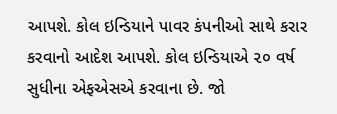આપશે. કોલ ઇન્ડિયાને પાવર કંપનીઓ સાથે કરાર કરવાનો આદેશ આપશે. કોલ ઇન્ડિયાએ ૨૦ વર્ષ સુધીના એફએસએ કરવાના છે. જો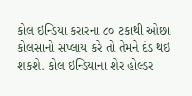કોલ ઇન્ડિયા કરારના ૮૦ ટકાથી ઓછા કોલસાનો સપ્લાય કરે તો તેમને દંડ થઇ શકશે. કોલ ઇન્ડિયાના શેર હોલ્ડર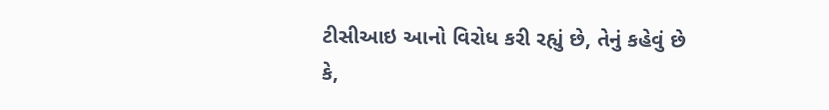ટીસીઆઇ આનો વિરોધ કરી રહ્યું છે, તેનું કહેવું છે કે,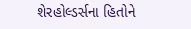શેરહોલ્ડર્સના હિતોને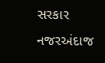સરકાર નજરઅંદાજ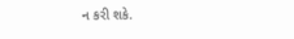ન કરી શકે.